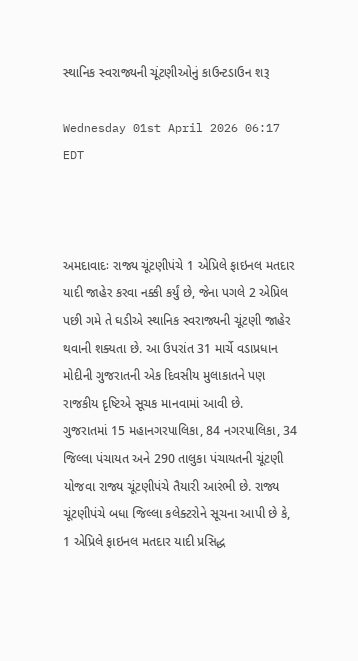સ્થાનિક સ્વરાજ્યની ચૂંટણીઓનું કાઉન્ટડાઉન શરૂ

Wednesday 01st April 2026 06:17 EDT



અમદાવાદઃ રાજ્ય ચૂંટણીપંચે 1 એપ્રિલે ફાઇનલ મતદાર યાદી જાહેર કરવા નક્કી કર્યું છે, જેના પગલે 2 એપ્રિલ પછી ગમે તે ઘડીએ સ્થાનિક સ્વરાજ્યની ચૂંટણી જાહેર થવાની શક્યતા છે. આ ઉપરાંત 31 માર્ચે વડાપ્રધાન મોદીની ગુજરાતની એક દિવસીય મુલાકાતને પણ રાજકીય દૃષ્ટિએ સૂચક માનવામાં આવી છે.
ગુજરાતમાં 15 મહાનગરપાલિકા, 84 નગરપાલિકા, 34 જિલ્લા પંચાયત અને 290 તાલુકા પંચાયતની ચૂંટણી યોજવા રાજ્ય ચૂંટણીપંચે તૈયારી આરંભી છે. રાજ્ય ચૂંટણીપંચે બધા જિલ્લા કલેક્ટરોને સૂચના આપી છે કે, 1 એપ્રિલે ફાઇનલ મતદાર યાદી પ્રસિદ્ધ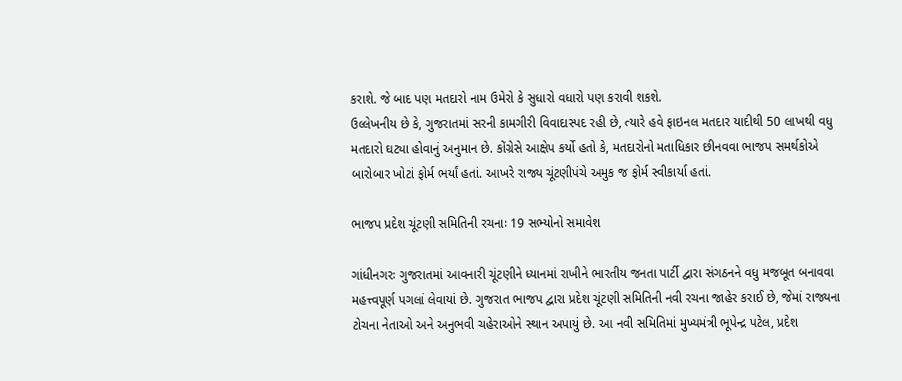કરાશે. જે બાદ પણ મતદારો નામ ઉમેરો કે સુધારો વધારો પણ કરાવી શકશે.
ઉલ્લેખનીય છે કે, ગુજરાતમાં સરની કામગીરી વિવાદાસ્પદ રહી છે, ત્યારે હવે ફાઇનલ મતદાર યાદીથી 50 લાખથી વધુ મતદારો ઘટ્યા હોવાનું અનુમાન છે. કોંગ્રેસે આક્ષેપ કર્યો હતો કે, મતદારોનો મતાધિકાર છીનવવા ભાજપ સમર્થકોએ બારોબાર ખોટાં ફોર્મ ભર્યાં હતાં. આખરે રાજ્ય ચૂંટણીપંચે અમુક જ ફોર્મ સ્વીકાર્યા હતાં.

ભાજપ પ્રદેશ ચૂંટણી સમિતિની રચનાઃ 19 સભ્યોનો સમાવેશ

ગાંધીનગરઃ ગુજરાતમાં આવનારી ચૂંટણીને ધ્યાનમાં રાખીને ભારતીય જનતા પાર્ટી દ્વારા સંગઠનને વધુ મજબૂત બનાવવા મહત્ત્વપૂર્ણ પગલાં લેવાયાં છે. ગુજરાત ભાજપ દ્વારા પ્રદેશ ચૂંટણી સમિતિની નવી રચના જાહેર કરાઈ છે, જેમાં રાજ્યના ટોચના નેતાઓ અને અનુભવી ચહેરાઓને સ્થાન અપાયું છે. આ નવી સમિતિમાં મુખ્યમંત્રી ભૂપેન્દ્ર પટેલ, પ્રદેશ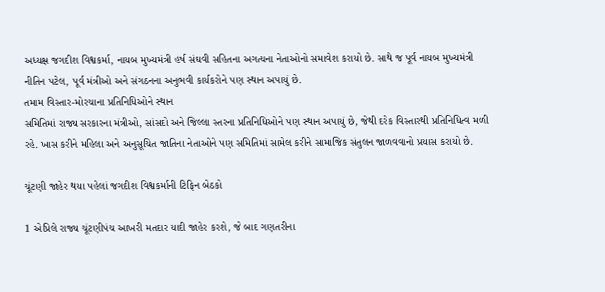અધ્યક્ષ જગદીશ વિશ્વકર્મા, નાયબ મુખ્યમંત્રી હર્ષ સંઘવી સહિતના અગત્યના નેતાઓનો સમાવેશ કરાયો છે. સાથે જ પૂર્વ નાયબ મુખ્યમંત્રી નીતિન પટેલ, પૂર્વ મંત્રીઓ અને સંગઠનના અનુભવી કાર્યકરોને પણ સ્થાન અપાયું છે.
તમામ વિસ્તાર-મોરચાના પ્રતિનિધિઓને સ્થાન
સમિતિમાં રાજ્ય સરકારના મંત્રીઓ, સાંસદો અને જિલ્લા સ્તરના પ્રતિનિધિઓને પણ સ્થાન અપાયું છે, જેથી દરેક વિસ્તારથી પ્રતિનિધિત્વ મળી રહે. ખાસ કરીને મહિલા અને અનુસૂચિત જાતિના નેતાઓને પણ સમિતિમાં સામેલ કરીને સામાજિક સંતુલન જાળવવાનો પ્રયાસ કરાયો છે.

ચૂંટણી જાહેર થયા પહેલાં જગદીશ વિશ્વકર્માની ટિફિન બેઠકો

1 એપ્રિલે રાજ્ય ચૂંટણીપંચ આખરી મતદાર યાદી જાહેર કરશે, જે બાદ ગણતરીના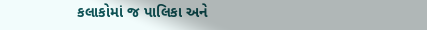કલાકોમાં જ પાલિકા અને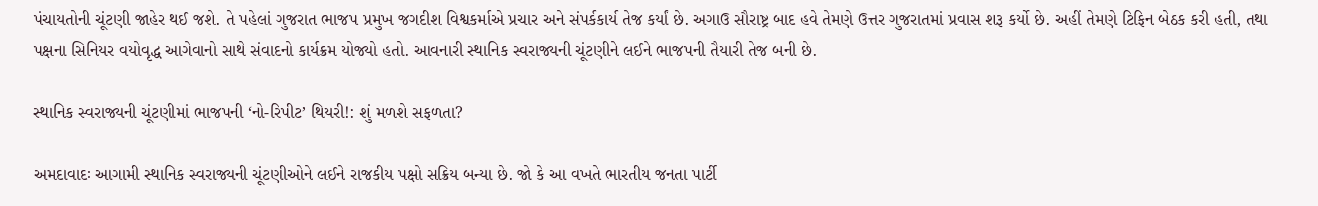પંચાયતોની ચૂંટણી જાહેર થઈ જશે. તે પહેલાં ગુજરાત ભાજપ પ્રમુખ જગદીશ વિશ્વકર્માએ પ્રચાર અને સંપર્કકાર્ય તેજ કર્યાં છે. અગાઉ સૌરાષ્ટ્ર બાદ હવે તેમણે ઉત્તર ગુજરાતમાં પ્રવાસ શરૂ કર્યો છે. અહીં તેમણે ટિફિન બેઠક કરી હતી, તથા પક્ષના સિનિયર વયોવૃદ્ધ આગેવાનો સાથે સંવાદનો કાર્યક્રમ યોજ્યો હતો. આવનારી સ્થાનિક સ્વરાજ્યની ચૂંટણીને લઈને ભાજપની તૈયારી તેજ બની છે.

સ્થાનિક સ્વરાજ્યની ચૂંટણીમાં ભાજપની ‘નો-રિપીટ’ થિયરી!: શું મળશે સફળતા?

અમદાવાદઃ આગામી સ્થાનિક સ્વરાજ્યની ચૂંટણીઓને લઈને રાજકીય પક્ષો સક્રિય બન્યા છે. જો કે આ વખતે ભારતીય જનતા પાર્ટી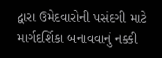દ્વારા ઉમેદવારોની પસંદગી માટે માર્ગદર્શિકા બનાવવાનું નક્કી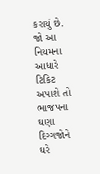કરાયું છે. જો આ નિયમના આધારે ટિકિટ અપાશે તો ભાજપના ઘણા દિગ્ગજોને ઘરે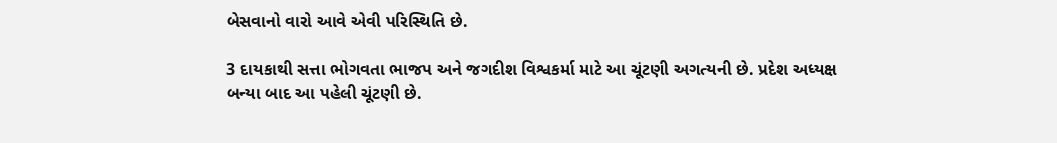બેસવાનો વારો આવે એવી પરિસ્થિતિ છે.

3 દાયકાથી સત્તા ભોગવતા ભાજપ અને જગદીશ વિશ્વકર્મા માટે આ ચૂંટણી અગત્યની છે. પ્રદેશ અધ્યક્ષ બન્યા બાદ આ પહેલી ચૂંટણી છે.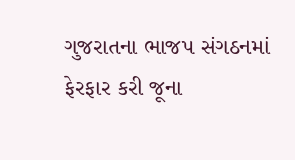ગુજરાતના ભાજપ સંગઠનમાં ફેરફાર કરી જૂના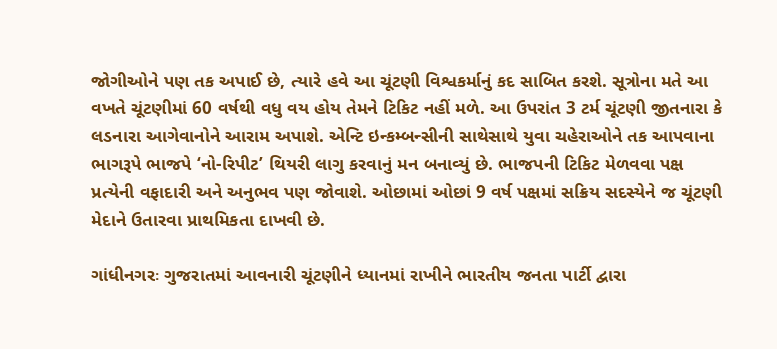જોગીઓને પણ તક અપાઈ છે, ત્યારે હવે આ ચૂંટણી વિશ્વકર્માનું કદ સાબિત કરશે. સૂત્રોના મતે આ વખતે ચૂંટણીમાં 60 વર્ષથી વધુ વય હોય તેમને ટિકિટ નહીં મળે. આ ઉપરાંત 3 ટર્મ ચૂંટણી જીતનારા કે લડનારા આગેવાનોને આરામ અપાશે. એન્ટિ ઇન્કમ્બન્સીની સાથેસાથે યુવા ચહેરાઓને તક આપવાના ભાગરૂપે ભાજપે ‘નો-રિપીટ’ થિયરી લાગુ કરવાનું મન બનાવ્યું છે. ભાજપની ટિકિટ મેળવવા પક્ષ પ્રત્યેની વફાદારી અને અનુભવ પણ જોવાશે. ઓછામાં ઓછાં 9 વર્ષ પક્ષમાં સક્રિય સદસ્યેને જ ચૂંટણી મેદાને ઉતારવા પ્રાથમિકતા દાખવી છે.

ગાંધીનગરઃ ગુજરાતમાં આવનારી ચૂંટણીને ધ્યાનમાં રાખીને ભારતીય જનતા પાર્ટી દ્વારા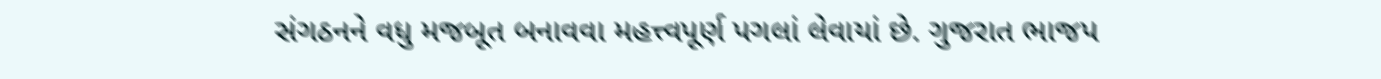સંગઠનને વધુ મજબૂત બનાવવા મહત્ત્વપૂર્ણ પગલાં લેવાયાં છે. ગુજરાત ભાજપ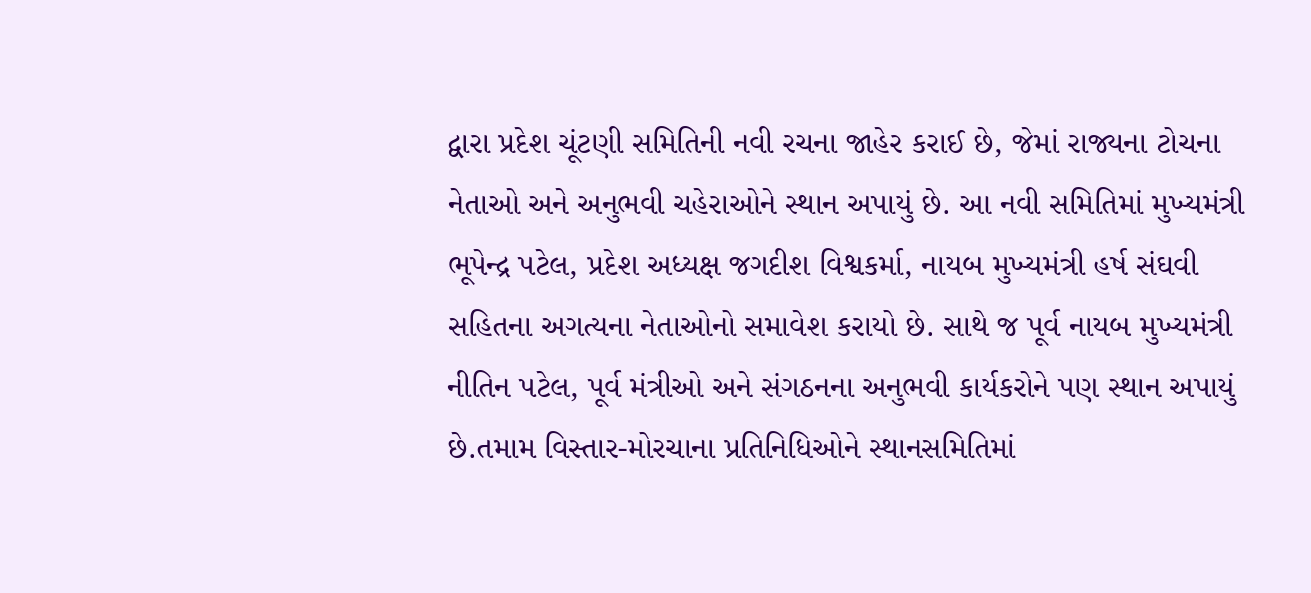દ્વારા પ્રદેશ ચૂંટણી સમિતિની નવી રચના જાહેર કરાઈ છે, જેમાં રાજ્યના ટોચના નેતાઓ અને અનુભવી ચહેરાઓને સ્થાન અપાયું છે. આ નવી સમિતિમાં મુખ્યમંત્રી ભૂપેન્દ્ર પટેલ, પ્રદેશ અધ્યક્ષ જગદીશ વિશ્વકર્મા, નાયબ મુખ્યમંત્રી હર્ષ સંઘવી સહિતના અગત્યના નેતાઓનો સમાવેશ કરાયો છે. સાથે જ પૂર્વ નાયબ મુખ્યમંત્રી નીતિન પટેલ, પૂર્વ મંત્રીઓ અને સંગઠનના અનુભવી કાર્યકરોને પણ સ્થાન અપાયું છે.તમામ વિસ્તાર-મોરચાના પ્રતિનિધિઓને સ્થાનસમિતિમાં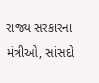રાજ્ય સરકારના મંત્રીઓ, સાંસદો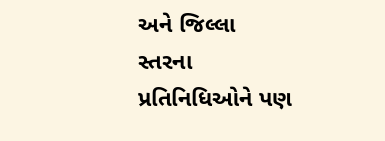અને જિલ્લા સ્તરના પ્રતિનિધિઓને પણ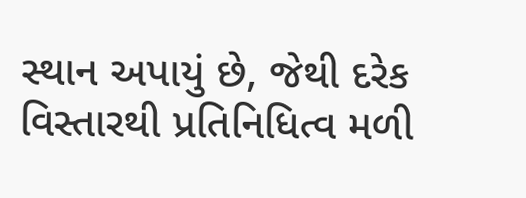સ્થાન અપાયું છે, જેથી દરેક વિસ્તારથી પ્રતિનિધિત્વ મળી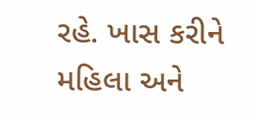રહે. ખાસ કરીને મહિલા અને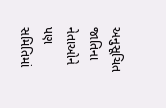અનુસૂચિત જાતિના નેતાઓને પણ સમિતિમાં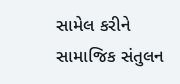સામેલ કરીને સામાજિક સંતુલન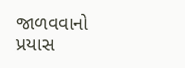જાળવવાનો પ્રયાસ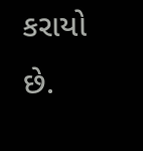કરાયો છે.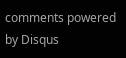comments powered by Disqus